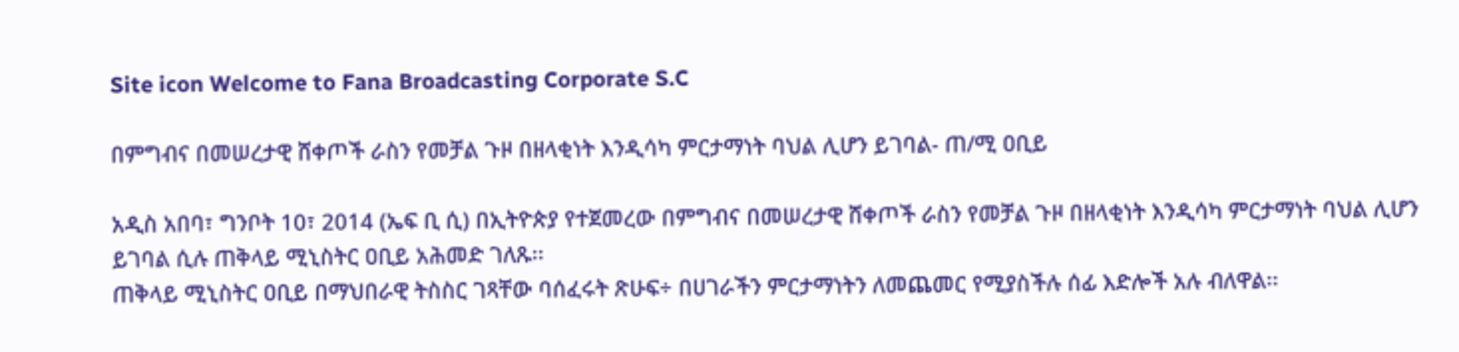Site icon Welcome to Fana Broadcasting Corporate S.C

በምግብና በመሠረታዊ ሸቀጦች ራስን የመቻል ጉዞ በዘላቂነት እንዲሳካ ምርታማነት ባህል ሊሆን ይገባል- ጠ/ሚ ዐቢይ

አዲስ አበባ፣ ግንቦት 10፣ 2014 (ኤፍ ቢ ሲ) በኢትዮጵያ የተጀመረው በምግብና በመሠረታዊ ሸቀጦች ራስን የመቻል ጉዞ በዘላቂነት እንዲሳካ ምርታማነት ባህል ሊሆን ይገባል ሲሉ ጠቅላይ ሚኒስትር ዐቢይ አሕመድ ገለጹ፡፡
ጠቅላይ ሚኒስትር ዐቢይ በማህበራዊ ትስስር ገጻቸው ባሰፈሩት ጽሁፍ÷ በሀገራችን ምርታማነትን ለመጨመር የሚያስችሉ ሰፊ እድሎች አሉ ብለዋል፡፡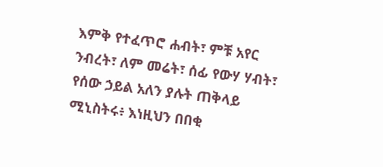እምቅ የተፈጥሮ ሐብት፣ ምቹ አየር ንብረት፣ ለም መሬት፣ ሰፊ የውሃ ሃብት፣ የሰው ኃይል አለን ያሉት ጠቅላይ ሚኒስትሩ፥ እነዚህን በበቂ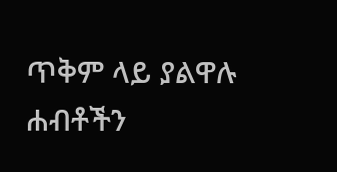ጥቅም ላይ ያልዋሉ ሐብቶችን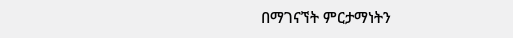በማገናኘት ምርታማነትን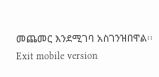መጨመር እንደሚገባ አስገንዝበዋል፡፡
Exit mobile version